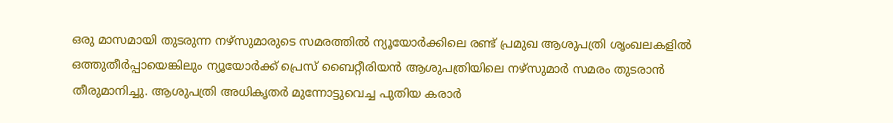ഒരു മാസമായി തുടരുന്ന നഴ്‌സുമാരുടെ സമരത്തിൽ ന്യൂയോർക്കിലെ രണ്ട് പ്രമുഖ ആശുപത്രി ശൃംഖലകളിൽ ഒത്തുതീർപ്പായെങ്കിലും ന്യൂയോർക്ക് പ്രെസ് ബൈറ്റീരിയൻ ആശുപത്രിയിലെ നഴ്‌സുമാർ സമരം തുടരാൻ തീരുമാനിച്ചു. ആശുപത്രി അധികൃതർ മുന്നോട്ടുവെച്ച പുതിയ കരാർ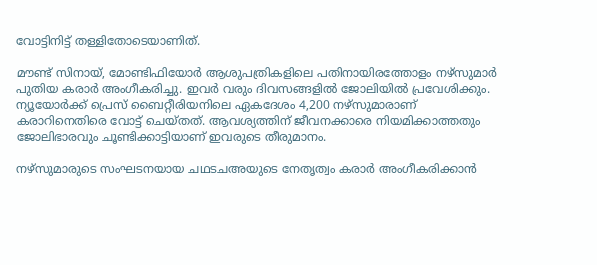വോട്ടിനിട്ട് തള്ളിതോടെയാണിത്.

മൗണ്ട് സിനായ്, മോണ്ടിഫിയോർ ആശുപത്രികളിലെ പതിനായിരത്തോളം നഴ്‌സുമാർ പുതിയ കരാർ അംഗീകരിച്ചു. ഇവർ വരും ദിവസങ്ങളിൽ ജോലിയിൽ പ്രവേശിക്കും. ന്യൂയോർക്ക് പ്രെസ് ബൈറ്റീരിയനിലെ ഏകദേശം 4,200 നഴ്‌സുമാരാണ് കരാറിനെതിരെ വോട്ട് ചെയ്തത്. ആവശ്യത്തിന് ജീവനക്കാരെ നിയമിക്കാത്തതും ജോലിഭാരവും ചൂണ്ടിക്കാട്ടിയാണ് ഇവരുടെ തീരുമാനം.

നഴ്‌സുമാരുടെ സംഘടനയായ ചഥടചഅയുടെ നേതൃത്വം കരാർ അംഗീകരിക്കാൻ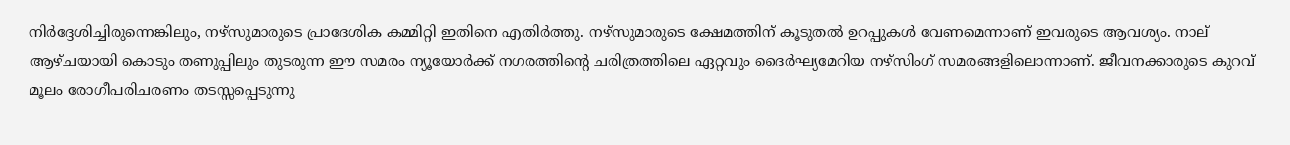നിർദ്ദേശിച്ചിരുന്നെങ്കിലും, നഴ്‌സുമാരുടെ പ്രാദേശിക കമ്മിറ്റി ഇതിനെ എതിർത്തു. നഴ്‌സുമാരുടെ ക്ഷേമത്തിന് കൂടുതൽ ഉറപ്പുകൾ വേണമെന്നാണ് ഇവരുടെ ആവശ്യം. നാല് ആഴ്ചയായി കൊടും തണുപ്പിലും തുടരുന്ന ഈ സമരം ന്യൂയോർക്ക് നഗരത്തിന്റെ ചരിത്രത്തിലെ ഏറ്റവും ദൈർഘ്യമേറിയ നഴ്‌സിംഗ് സമരങ്ങളിലൊന്നാണ്. ജീവനക്കാരുടെ കുറവ് മൂലം രോഗീപരിചരണം തടസ്സപ്പെടുന്നു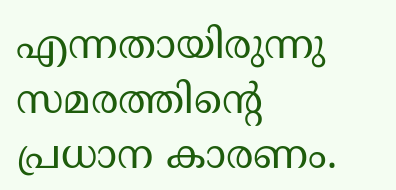എന്നതായിരുന്നു സമരത്തിന്റെ പ്രധാന കാരണം.